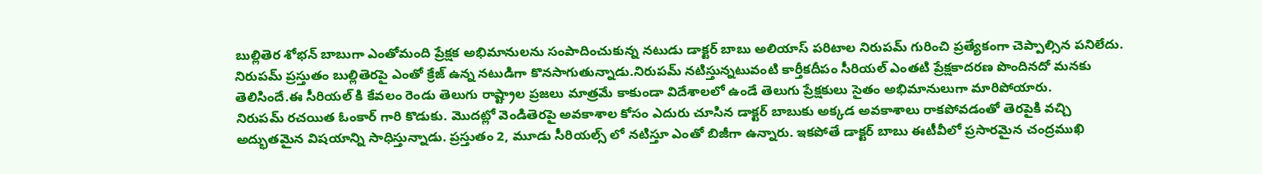బుల్లితెర శోభన్ బాబుగా ఎంతోమంది ప్రేక్షక అభిమానులను సంపాదించుకున్న నటుడు డాక్టర్ బాబు అలియాస్ పరిటాల నిరుపమ్ గురించి ప్రత్యేకంగా చెప్పాల్సిన పనిలేదు. నిరుపమ్ ప్రస్తుతం బుల్లితెరపై ఎంతో క్రేజ్ ఉన్న నటుడిగా కొనసాగుతున్నాడు.నిరుపమ్ నటిస్తున్నటువంటి కార్తీకదీపం సీరియల్ ఎంతటి ప్రేక్షకాదరణ పొందినదో మనకు తెలిసిందే.ఈ సీరియల్ కి కేవలం రెండు తెలుగు రాష్ట్రాల ప్రజలు మాత్రమే కాకుండా విదేశాలలో ఉండే తెలుగు ప్రేక్షకులు సైతం అభిమానులుగా మారిపోయారు.
నిరుపమ్ రచయిత ఓంకార్ గారి కొడుకు. మొదట్లో వెండితెరపై అవకాశాల కోసం ఎదురు చూసిన డాక్టర్ బాబుకు అక్కడ అవకాశాలు రాకపోవడంతో తెరపైకి వచ్చి అద్భుతమైన విషయాన్ని సాధిస్తున్నాడు. ప్రస్తుతం 2, మూడు సీరియల్స్ లో నటిస్తూ ఎంతో బిజీగా ఉన్నారు. ఇకపోతే డాక్టర్ బాబు ఈటీవీలో ప్రసారమైన చంద్రముఖి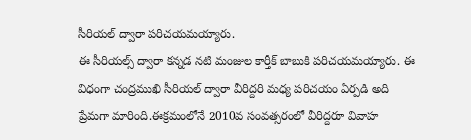సీరియల్ ద్వారా పరిచయమయ్యారు.
ఈ సీరియల్స్ ద్వారా కన్నడ నటి మంజుల కార్తీక్ బాబుకి పరిచయమయ్యారు. ఈ విధంగా చంద్రముఖి సీరియల్ ద్వారా వీరిద్దరి మధ్య పరిచయం ఏర్పడి అది ప్రేమగా మారింది.ఈక్రమంలోనే 2010వ సంవత్సరంలో వీరిద్దరూ వివాహ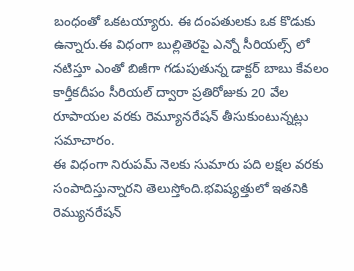బంధంతో ఒకటయ్యారు. ఈ దంపతులకు ఒక కొడుకు ఉన్నారు.ఈ విధంగా బుల్లితెరపై ఎన్నో సీరియల్స్ లో నటిస్తూ ఎంతో బిజీగా గడుపుతున్న డాక్టర్ బాబు కేవలం కార్తీకదీపం సీరియల్ ద్వారా ప్రతిరోజుకు 20 వేల రూపాయల వరకు రెమ్యూనరేషన్ తీసుకుంటున్నట్లు సమాచారం.
ఈ విధంగా నిరుపమ్ నెలకు సుమారు పది లక్షల వరకు సంపాదిస్తున్నారని తెలుస్తోంది.భవిష్యత్తులో ఇతనికి రెమ్యునరేషన్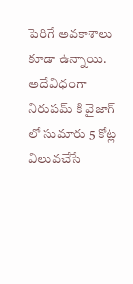పెరిగే అవకాశాలు కూడా ఉన్నాయి. అదేవిధంగా నిరుపమ్ కి వైజాగ్ లో సుమారు 5 కోట్ల విలువచేసే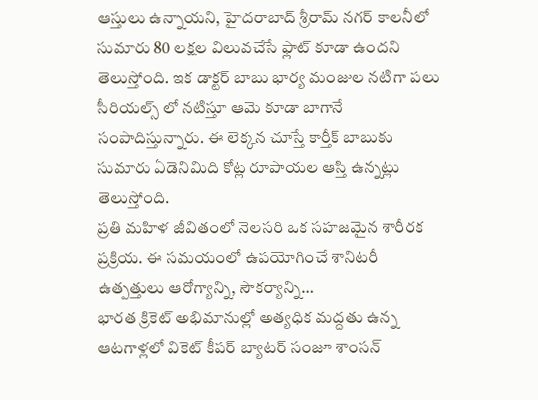ఆస్తులు ఉన్నాయని, హైదరాబాద్ శ్రీరామ్ నగర్ కాలనీలో సుమారు 80 లక్షల విలువచేసే ఫ్లాట్ కూడా ఉందని తెలుస్తోంది. ఇక డాక్టర్ బాబు భార్య మంజుల నటిగా పలు సీరియల్స్ లో నటిస్తూ ఆమె కూడా బాగానే సంపాదిస్తున్నారు. ఈ లెక్కన చూస్తే కార్తీక్ బాబుకు సుమారు ఏడెనిమిది కోట్ల రూపాయల ఆస్తి ఉన్నట్లు తెలుస్తోంది.
ప్రతి మహిళ జీవితంలో నెలసరి ఒక సహజమైన శారీరక ప్రక్రియ. ఈ సమయంలో ఉపయోగించే శానిటరీ ఉత్పత్తులు ఆరోగ్యాన్ని, సౌకర్యాన్ని…
భారత క్రికెట్ అభిమానుల్లో అత్యధిక మద్దతు ఉన్న ఆటగాళ్లలో వికెట్ కీపర్ బ్యాటర్ సంజూ శాంసన్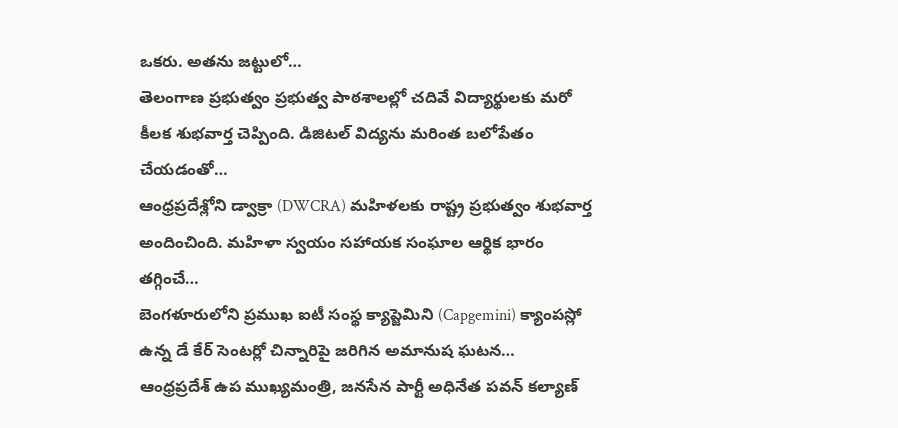ఒకరు. అతను జట్టులో…
తెలంగాణ ప్రభుత్వం ప్రభుత్వ పాఠశాలల్లో చదివే విద్యార్థులకు మరో కీలక శుభవార్త చెప్పింది. డిజిటల్ విద్యను మరింత బలోపేతం చేయడంతో…
ఆంధ్రప్రదేశ్లోని డ్వాక్రా (DWCRA) మహిళలకు రాష్ట్ర ప్రభుత్వం శుభవార్త అందించింది. మహిళా స్వయం సహాయక సంఘాల ఆర్థిక భారం తగ్గించే…
బెంగళూరులోని ప్రముఖ ఐటీ సంస్థ క్యాప్జెమిని (Capgemini) క్యాంపస్లో ఉన్న డే కేర్ సెంటర్లో చిన్నారిపై జరిగిన అమానుష ఘటన…
ఆంధ్రప్రదేశ్ ఉప ముఖ్యమంత్రి, జనసేన పార్టీ అధినేత పవన్ కల్యాణ్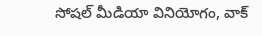సోషల్ మీడియా వినియోగం, వాక్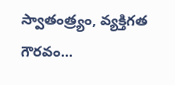స్వాతంత్ర్యం, వ్యక్తిగత గౌరవం…